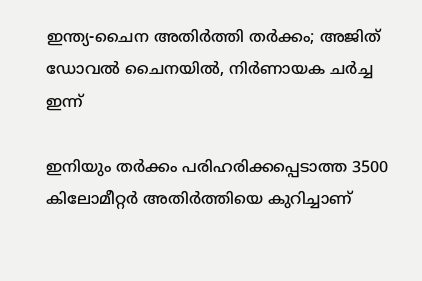ഇന്ത്യ-ചൈന അതിർത്തി തർക്കം; അജിത് ഡോവൽ ചൈനയിൽ, നിർണായക ചർച്ച ഇന്ന്

ഇനിയും തർക്കം പരിഹരിക്കപ്പെടാത്ത 3500 കിലോമീറ്റർ അതിർത്തിയെ കുറിച്ചാണ്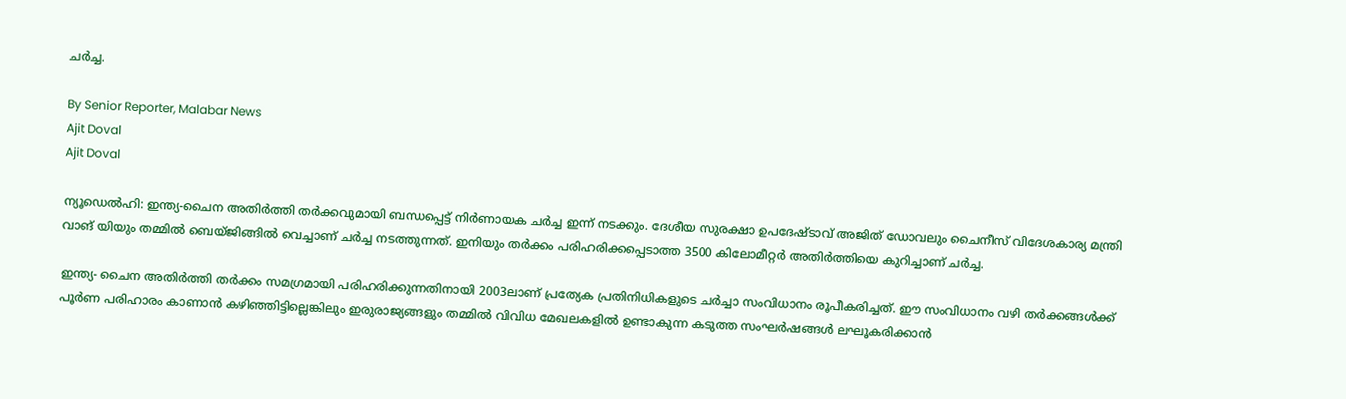ചർച്ച.

By Senior Reporter, Malabar News
Ajit Doval
Ajit Doval

ന്യൂഡെൽഹി: ഇന്ത്യ-ചൈന അതിർത്തി തർക്കവുമായി ബന്ധപ്പെട്ട് നിർണായക ചർച്ച ഇന്ന് നടക്കും. ദേശീയ സുരക്ഷാ ഉപദേഷ്‌ടാവ്‌ അജിത് ഡോവലും ചൈനീസ് വിദേശകാര്യ മന്ത്രി വാങ് യിയും തമ്മിൽ ബെയ്‌ജിങ്ങിൽ വെച്ചാണ് ചർച്ച നടത്തുന്നത്. ഇനിയും തർക്കം പരിഹരിക്കപ്പെടാത്ത 3500 കിലോമീറ്റർ അതിർത്തിയെ കുറിച്ചാണ് ചർച്ച.

ഇന്ത്യ- ചൈന അതിർത്തി തർക്കം സമഗ്രമായി പരിഹരിക്കുന്നതിനായി 2003ലാണ് പ്രത്യേക പ്രതിനിധികളുടെ ചർച്ചാ സംവിധാനം രൂപീകരിച്ചത്. ഈ സംവിധാനം വഴി തർക്കങ്ങൾക്ക് പൂർണ പരിഹാരം കാണാൻ കഴിഞ്ഞിട്ടില്ലെങ്കിലും ഇരുരാജ്യങ്ങളും തമ്മിൽ വിവിധ മേഖലകളിൽ ഉണ്ടാകുന്ന കടുത്ത സംഘർഷങ്ങൾ ലഘൂകരിക്കാൻ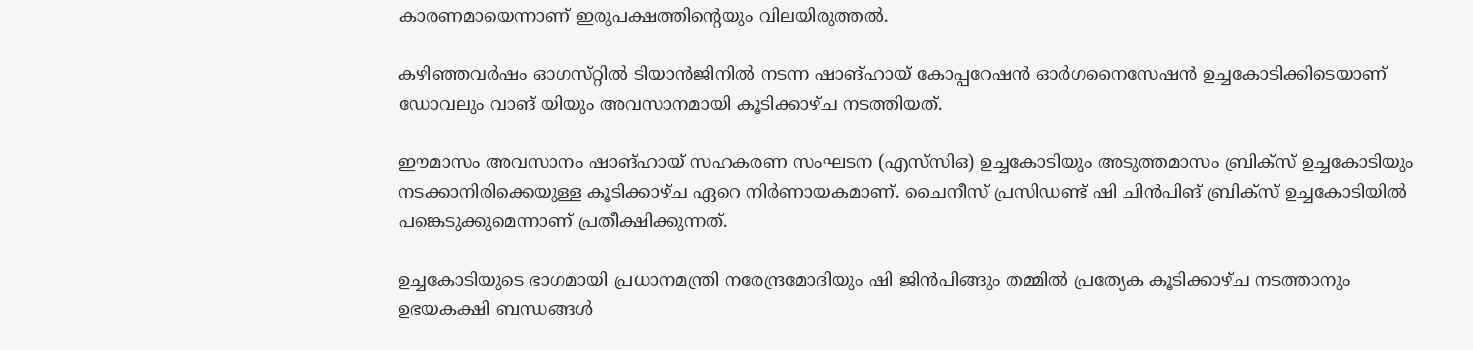കാരണമായെന്നാണ് ഇരുപക്ഷത്തിന്റെയും വിലയിരുത്തൽ.

കഴിഞ്ഞവർഷം ഓഗസ്‌റ്റിൽ ടിയാൻജിനിൽ നടന്ന ഷാങ്‌ഹായ്‌ കോപ്പറേഷൻ ഓർഗനൈസേഷൻ ഉച്ചകോടിക്കിടെയാണ് ഡോവലും വാങ് യിയും അവസാനമായി കൂടിക്കാഴ്‌ച നടത്തിയത്.

ഈമാസം അവസാനം ഷാങ്‌ഹായ്‌ സഹകരണ സംഘടന (എസ്‌സിഒ) ഉച്ചകോടിയും അടുത്തമാസം ബ്രിക്‌സ് ഉച്ചകോടിയും നടക്കാനിരിക്കെയുള്ള കൂടിക്കാഴ്‌ച ഏറെ നിർണായകമാണ്. ചൈനീസ് പ്രസിഡണ്ട് ഷി ചിൻപിങ് ബ്രിക്‌സ് ഉച്ചകോടിയിൽ പങ്കെടുക്കുമെന്നാണ് പ്രതീക്ഷിക്കുന്നത്.

ഉച്ചകോടിയുടെ ഭാഗമായി പ്രധാനമന്ത്രി നരേന്ദ്രമോദിയും ഷി ജിൻപിങ്ങും തമ്മിൽ പ്രത്യേക കൂടിക്കാഴ്‌ച നടത്താനും ഉഭയകക്ഷി ബന്ധങ്ങൾ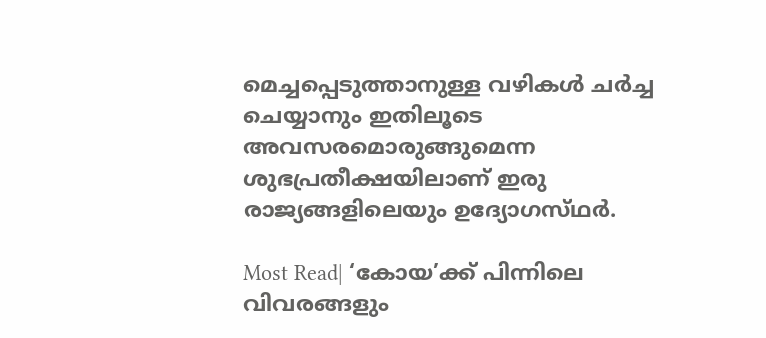മെച്ചപ്പെടുത്താനുള്ള വഴികൾ ചർച്ച ചെയ്യാനും ഇതിലൂടെ അവസരമൊരുങ്ങുമെന്ന ശുഭപ്രതീക്ഷയിലാണ് ഇരു രാജ്യങ്ങളിലെയും ഉദ്യോഗസ്‌ഥർ.

Most Read| ‘കോയ’ക്ക് പിന്നിലെ വിവരങ്ങളും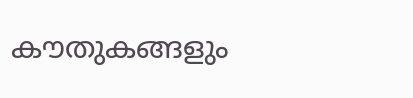കൗതുകങ്ങളും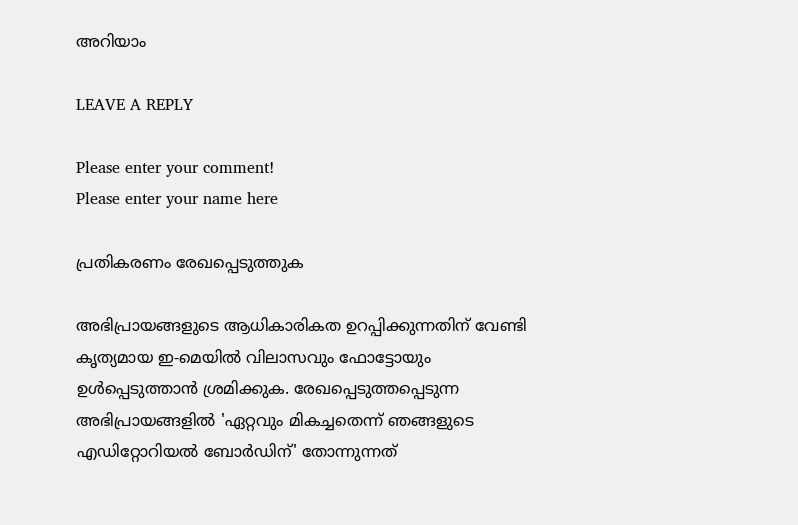അറിയാം

LEAVE A REPLY

Please enter your comment!
Please enter your name here

പ്രതികരണം രേഖപ്പെടുത്തുക

അഭിപ്രായങ്ങളുടെ ആധികാരികത ഉറപ്പിക്കുന്നതിന് വേണ്ടി കൃത്യമായ ഇ-മെയിൽ വിലാസവും ഫോട്ടോയും ഉൾപ്പെടുത്താൻ ശ്രമിക്കുക. രേഖപ്പെടുത്തപ്പെടുന്ന അഭിപ്രായങ്ങളിൽ 'ഏറ്റവും മികച്ചതെന്ന് ഞങ്ങളുടെ എഡിറ്റോറിയൽ ബോർഡിന്' തോന്നുന്നത്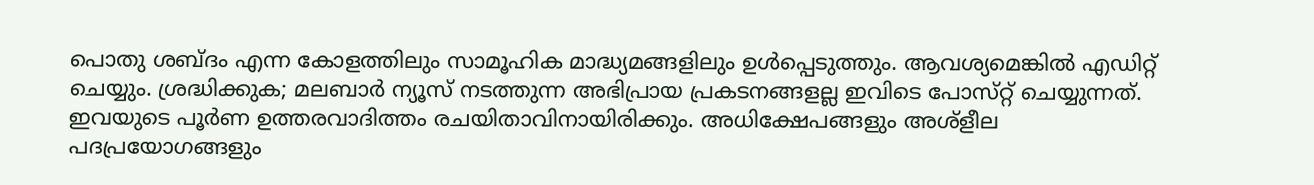പൊതു ശബ്‌ദം എന്ന കോളത്തിലും സാമൂഹിക മാദ്ധ്യമങ്ങളിലും ഉൾപ്പെടുത്തും. ആവശ്യമെങ്കിൽ എഡിറ്റ് ചെയ്യും. ശ്രദ്ധിക്കുക; മലബാർ ന്യൂസ് നടത്തുന്ന അഭിപ്രായ പ്രകടനങ്ങളല്ല ഇവിടെ പോസ്‌റ്റ് ചെയ്യുന്നത്. ഇവയുടെ പൂർണ ഉത്തരവാദിത്തം രചയിതാവിനായിരിക്കും. അധിക്ഷേപങ്ങളും അശ്‌ളീല പദപ്രയോഗങ്ങളും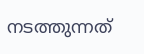നടത്തുന്നത്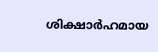ശിക്ഷാർഹമായ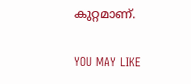കുറ്റമാണ്.

YOU MAY LIKE